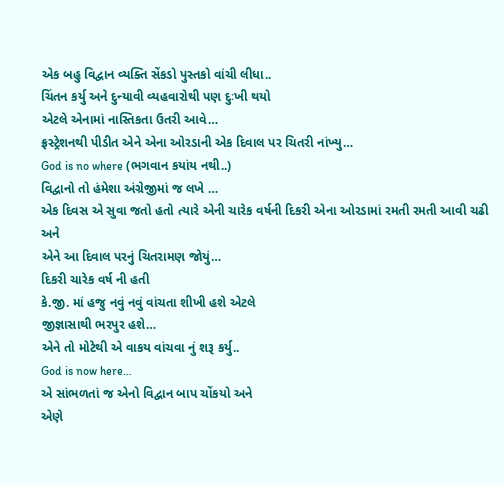એક બહુ વિદ્વાન વ્યક્તિ સેંકડો પુસ્તકો વાંચી લીધા..
ચિંતન કર્યુ અને દુન્યાવી વ્યહવારોથી પણ દુઃખી થયો
એટલે એનામાં નાસ્તિકતા ઉતરી આવે…
ફ્રસ્ટ્રેશનથી પીડીત એને એના ઓરડાની એક દિવાલ પર ચિતરી નાંખ્યુ…
God is no where (ભગવાન કયાંય નથી..)
વિદ્વાનો તો હંમેશા અંગ્રેજીમાં જ લખે …
એક દિવસ એ સુવા જતો હતો ત્યારે એની ચારેક વર્ષની દિકરી એના ઓરડામાં રમતી રમતી આવી ચઢી અને
એને આ દિવાલ પરનું ચિતરામણ જોયું…
દિકરી ચારેક વર્ષ ની હતી
કે.જી. માં હજુ નવું નવું વાંચતા શીખી હશે એટલે
જીજ્ઞાસાથી ભરપુર હશે…
એને તો મોટેથી એ વાકય વાંચવા નું શરૂ કર્યુ..
God is now here…
એ સાંભળતાં જ એનો વિદ્વાન બાપ ચોંકયો અને
એણે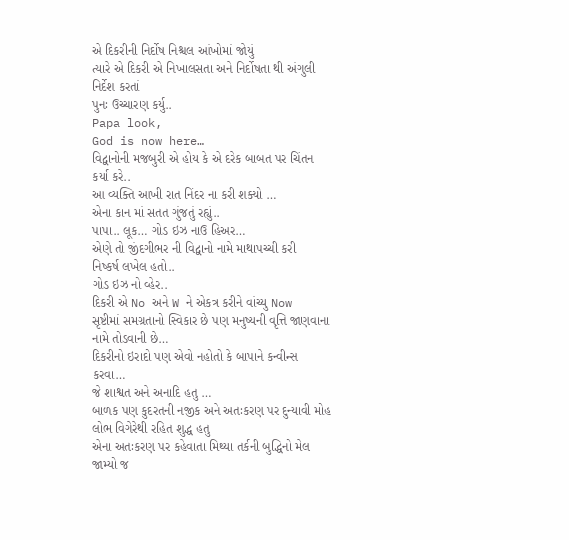એ દિકરીની નિર્દોષ નિશ્ચલ આંખોમાં જોયું
ત્યારે એ દિકરી એ નિખાલસતા અને નિર્દોષતા થી અંગુલી નિર્દેશ કરતાં
પુનઃ ઉચ્ચારણ કર્યુ..
Papa look,
God is now here…
વિદ્વાનોની મજબુરી એ હોય કે એ દરેક બાબત પર ચિંતન કર્યા કરે..
આ વ્યક્તિ આખી રાત નિંદર ના કરી શક્યો …
એના કાન માં સતત ગુંજતું રહ્યું..
પાપા.. લૂક… ગોડ ઇઝ નાઉ હિઅર…
એણે તો જીંદગીભર ની વિદ્વાનો નામે માથાપચ્ચી કરી
નિષ્કર્ષ લખેલ હતો..
ગોડ ઇઝ નો વ્હેર..
દિકરી એ No અને W ને એકત્ર કરીને વાંચ્યુ Now
સૃષ્ટીમાં સમગ્રતાનો સ્વિકાર છે પણ મનુષ્યની વૃત્તિ જાણવાના નામે તોડવાની છે…
દિકરીનો ઇરાદો પણ એવો નહોતો કે બાપાને કન્વીન્સ કરવા…
જે શાશ્વત અને અનાદિ હતુ …
બાળક પણ કુદરતની નજીક અને અતઃકરણ પર દુન્યાવી મોહ લોભ વિગેરેથી રહિત શુદ્ધ હતુ
એના અતઃકરણ પર કહેવાતા મિથ્યા તર્કની બુદ્ધિનો મેલ જામ્યો જ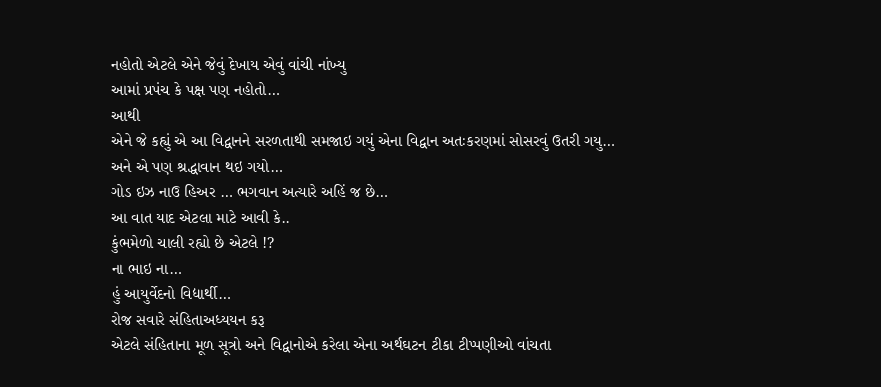નહોતો એટલે એને જેવું દેખાય એવું વાંચી નાંખ્યુ
આમાં પ્રપંચ કે પક્ષ પણ નહોતો…
આથી
એને જે કહ્યું એ આ વિદ્વાનને સરળતાથી સમજાઇ ગયું એના વિદ્વાન અતઃકરણમાં સોસરવું ઉતરી ગયુ…
અને એ પણ શ્રદ્ધાવાન થઇ ગયો…
ગોડ ઇઝ નાઉ હિઅર … ભગવાન અત્યારે અહિં જ છે…
આ વાત યાદ એટલા માટે આવી કે..
કુંભમેળો ચાલી રહ્યો છે એટલે !?
ના ભાઇ ના…
હું આયુર્વેદનો વિદ્યાર્થી…
રોજ સવારે સંહિતાઅધ્યયન કરૂ
એટલે સંહિતાના મૂળ સૂત્રો અને વિદ્વાનોએ કરેલા એના અર્થઘટન ટીકા ટીપ્પણીઓ વાંચતા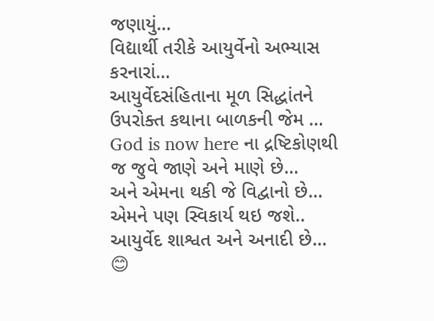જણાયું…
વિદ્યાર્થી તરીકે આયુર્વેનો અભ્યાસ કરનારાં…
આયુર્વેદસંહિતાના મૂળ સિદ્ધાંતને ઉપરોક્ત કથાના બાળકની જેમ …
God is now here ના દ્રષ્ટિકોણથી જ જુવે જાણે અને માણે છે…
અને એમના થકી જે વિદ્વાનો છે…
એમને પણ સ્વિકાર્ય થઇ જશે..
આયુર્વેદ શાશ્વત અને અનાદી છે…
😊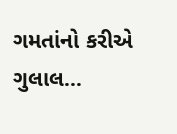ગમતાંનો કરીએ ગુલાલ…